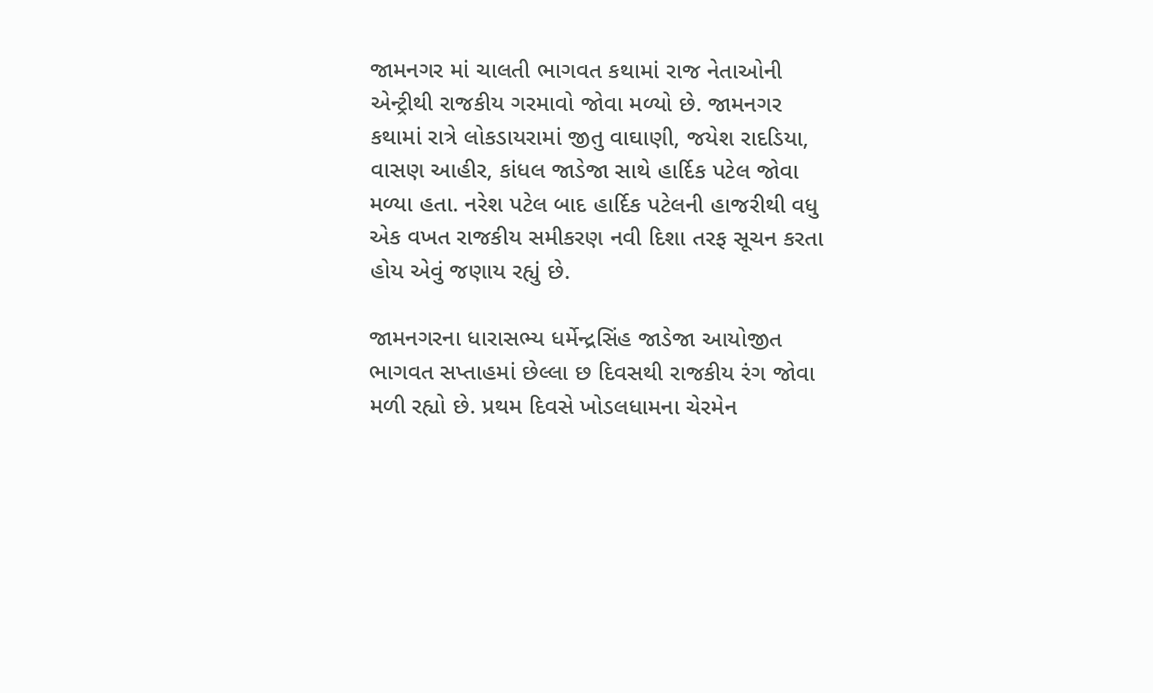જામનગર માં ચાલતી ભાગવત કથામાં રાજ નેતાઓની એન્ટ્રીથી રાજકીય ગરમાવો જોવા મળ્યો છે. જામનગર કથામાં રાત્રે લોકડાયરામાં જીતુ વાઘાણી, જયેશ રાદડિયા, વાસણ આહીર, કાંધલ જાડેજા સાથે હાર્દિક પટેલ જોવા મળ્યા હતા. નરેશ પટેલ બાદ હાર્દિક પટેલની હાજરીથી વધુ એક વખત રાજકીય સમીકરણ નવી દિશા તરફ સૂચન કરતા હોય એવું જણાય રહ્યું છે.

જામનગરના ધારાસભ્ય ધર્મેન્દ્રસિંહ જાડેજા આયોજીત ભાગવત સપ્તાહમાં છેલ્લા છ દિવસથી રાજકીય રંગ જોવા મળી રહ્યો છે. પ્રથમ દિવસે ખોડલધામના ચેરમેન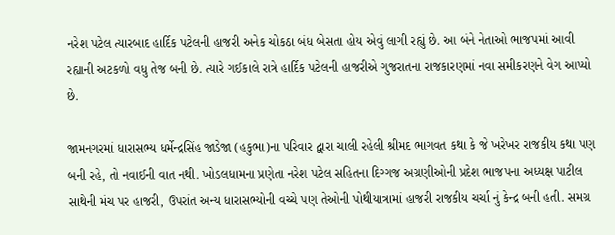નરેશ પટેલ ત્યારબાદ હાર્દિક પટેલની હાજરી અનેક ચોકઠા બંધ બેસતા હોય એવું લાગી રહ્યું છે. આ બંને નેતાઓ ભાજપમાં આવી રહ્યાની અટકળો વધુ તેજ બની છે. ત્યારે ગઈકાલે રાત્રે હાર્દિક પટેલની હાજરીએ ગુજરાતના રાજકારણમાં નવા સમીકરણને વેગ આપ્યો છે.

જામનગરમાં ધારાસભ્ય ધર્મેન્દ્રસિંહ જાડેજા (હકુભા)ના પરિવાર દ્વારા ચાલી રહેલી શ્રીમદ ભાગવત કથા કે જે ખરેખર રાજકીય કથા પણ બની રહે, તો નવાઈની વાત નથી. ખોડલધામના પ્રણેતા નરેશ પટેલ સહિતના દિગ્ગજ અગ્રણીઓની પ્રદેશ ભાજપના અધ્યક્ષ પાટીલ સાથેની મંચ પર હાજરી, ઉપરાંત અન્ય ધારાસભ્યોની વચ્ચે પણ તેઓની પોથીયાત્રામાં હાજરી રાજકીય ચર્ચા નું કેન્દ્ર બની હતી. સમગ્ર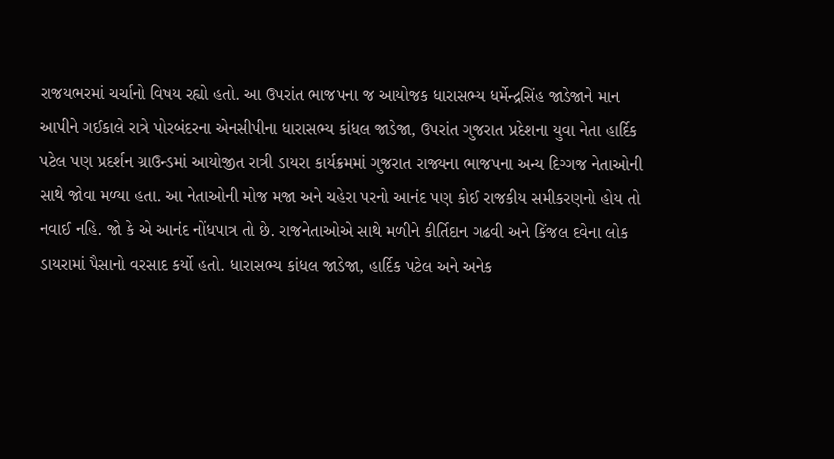રાજયભરમાં ચર્ચાનો વિષય રહ્યો હતો. આ ઉપરાંત ભાજપના જ આયોજક ધારાસભ્ય ધર્મેન્દ્રસિંહ જાડેજાને માન આપીને ગઈકાલે રાત્રે પોરબંદરના એનસીપીના ધારાસભ્ય કાંધલ જાડેજા, ઉપરાંત ગુજરાત પ્રદેશના યુવા નેતા હાર્દિક પટેલ પણ પ્રદર્શન ગ્રાઉન્ડમાં આયોજીત રાત્રી ડાયરા કાર્યક્રમમાં ગુજરાત રાજ્યના ભાજપના અન્ય દિગ્ગજ નેતાઓની સાથે જોવા મળ્યા હતા. આ નેતાઓની મોજ મજા અને ચહેરા પરનો આનંદ પણ કોઈ રાજકીય સમીકરણનો હોય તો નવાઈ નહિ. જો કે એ આનંદ નોંધપાત્ર તો છે. રાજનેતાઓએ સાથે મળીને કીર્તિદાન ગઢવી અને કિંજલ દવેના લોક ડાયરામાં પૈસાનો વરસાદ કર્યો હતો. ધારાસભ્ય કાંધલ જાડેજા, હાર્દિક પટેલ અને અનેક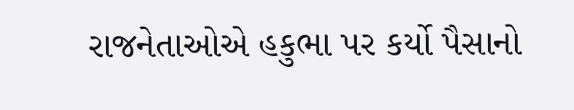રાજનેતાઓએ હકુભા પર કર્યો પૈસાનો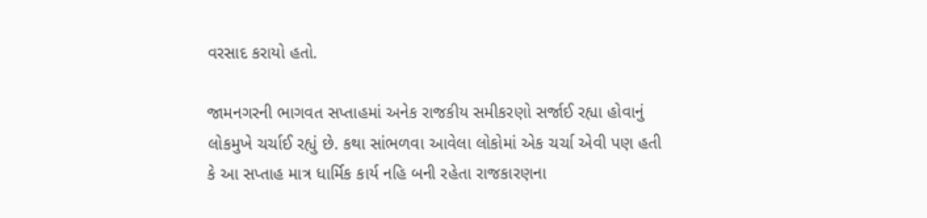વરસાદ કરાયો હતો.

જામનગરની ભાગવત સપ્તાહમાં અનેક રાજકીય સમીકરણો સર્જાઈ રહ્યા હોવાનું લોકમુખે ચર્ચાઈ રહ્યું છે. કથા સાંભળવા આવેલા લોકોમાં એક ચર્ચા એવી પણ હતી કે આ સપ્તાહ માત્ર ધાર્મિક કાર્ય નહિ બની રહેતા રાજકારણના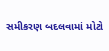સમીકરણ બદલવામાં મોટો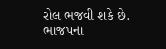રોલ ભજવી શકે છે. ભાજપના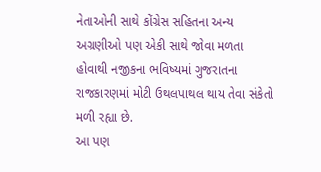નેતાઓની સાથે કોંગ્રેસ સહિતના અન્ય અગ્રણીઓ પણ એકી સાથે જોવા મળતા હોવાથી નજીકના ભવિષ્યમાં ગુજરાતના રાજકારણમાં મોટી ઉથલપાથલ થાય તેવા સંકેતો મળી રહ્યા છે.
આ પણ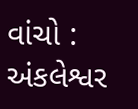વાંચો : અંકલેશ્વર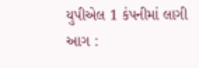યુપીએલ 1 કંપનીમાં લાગી આગ :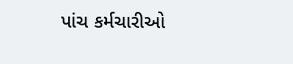પાંચ કર્મચારીઓ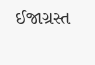ઈજાગ્રસ્ત